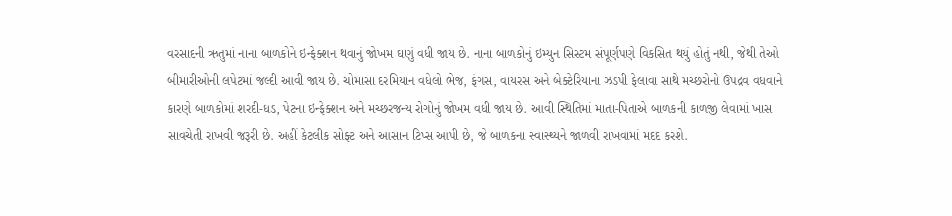વરસાદની ઋતુમાં નાના બાળકોને ઇન્ફેક્શન થવાનું જોખમ ઘણું વધી જાય છે. નાના બાળકોનું ઇમ્યુન સિસ્ટમ સંપૂર્ણપણે વિકસિત થયું હોતું નથી, જેથી તેઓ બીમારીઓની લપેટમાં જલ્દી આવી જાય છે. ચોમાસા દરમિયાન વધેલો ભેજ, ફંગસ, વાયરસ અને બેક્ટેરિયાના ઝડપી ફેલાવા સાથે મચ્છરોનો ઉપદ્રવ વધવાને કારણે બાળકોમાં શરદી-ધડ, પેટના ઇન્ફેક્શન અને મચ્છરજન્ય રોગોનું જોખમ વધી જાય છે. આવી સ્થિતિમાં માતા-પિતાએ બાળકની કાળજી લેવામાં ખાસ સાવચેતી રાખવી જરૂરી છે. અહીં કેટલીક સોફ્ટ અને આસાન ટિપ્સ આપી છે, જે બાળકના સ્વાસ્થ્યને જાળવી રાખવામાં મદદ કરશે.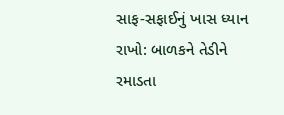સાફ-સફાઈનું ખાસ ધ્યાન રાખો: બાળકને તેડીને રમાડતા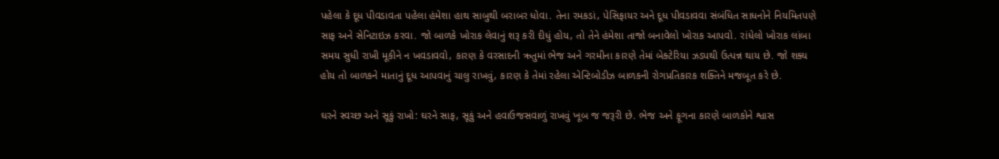પહેલા કે દૂધ પીવડાવતા પહેલા હંમેશા હાથ સાબુથી બરાબર ધોવા. તેના રમકડાં, પેસિફાયર અને દૂધ પીવડાવવા સંબંધિત સાધનોને નિયમિતપણે સાફ અને સેનિટાઇઝ કરવા. જો બાળકે ખોરાક લેવાનું શરૂ કરી દીધું હોય, તો તેને હંમેશા તાજો બનાવેલો ખોરાક આપવો. રાંધેલો ખોરાક લાંબા સમય સુધી રાખી મૂકીને ન ખવડાવવો, કારણ કે વરસાદની ઋતુમાં ભેજ અને ગરમીના કારણે તેમાં બેક્ટેરિયા ઝડપથી ઉત્પન્ન થાય છે. જો શક્ય હોય તો બાળકને માતાનું દૂધ આપવાનું ચાલુ રાખવું, કારણ કે તેમાં રહેલા એન્ટિબોડીઝ બાળકની રોગપ્રતિકારક શક્તિને મજબૂત કરે છે.

ઘરને સ્વચ્છ અને સૂકું રાખો: ઘરને સાફ, સૂકું અને હવાઉજસવાળું રાખવું ખૂબ જ જરૂરી છે. ભેજ અને ફૂગના કારણે બાળકોને શ્વાસ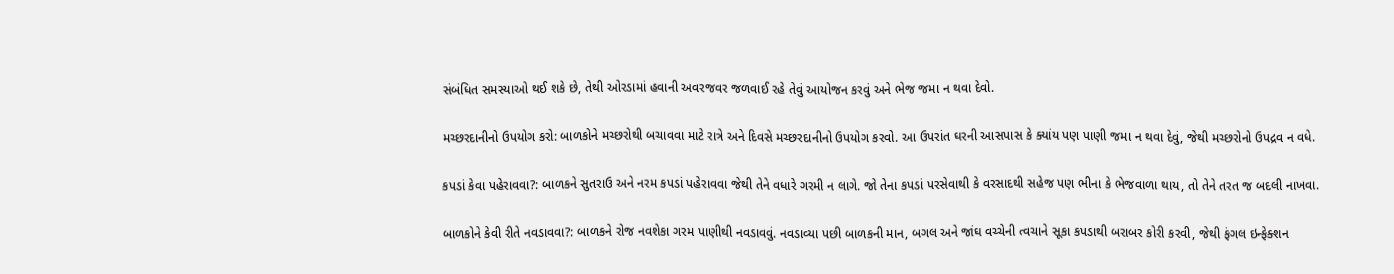સંબંધિત સમસ્યાઓ થઈ શકે છે, તેથી ઓરડામાં હવાની અવરજવર જળવાઈ રહે તેવું આયોજન કરવું અને ભેજ જમા ન થવા દેવો.

મચ્છરદાનીનો ઉપયોગ કરો: બાળકોને મચ્છરોથી બચાવવા માટે રાત્રે અને દિવસે મચ્છરદાનીનો ઉપયોગ કરવો. આ ઉપરાંત ઘરની આસપાસ કે ક્યાંય પણ પાણી જમા ન થવા દેવું, જેથી મચ્છરોનો ઉપદ્રવ ન વધે.

કપડાં કેવા પહેરાવવા?: બાળકને સુતરાઉ અને નરમ કપડાં પહેરાવવા જેથી તેને વધારે ગરમી ન લાગે. જો તેના કપડાં પરસેવાથી કે વરસાદથી સહેજ પણ ભીના કે ભેજવાળા થાય, તો તેને તરત જ બદલી નાખવા.

બાળકોને કેવી રીતે નવડાવવા?: બાળકને રોજ નવશેકા ગરમ પાણીથી નવડાવવું. નવડાવ્યા પછી બાળકની માન, બગલ અને જાંઘ વચ્ચેની ત્વચાને સૂકા કપડાથી બરાબર કોરી કરવી, જેથી ફંગલ ઇન્ફેક્શન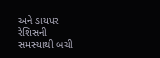અને ડાયપર રેશિસની સમસ્યાથી બચી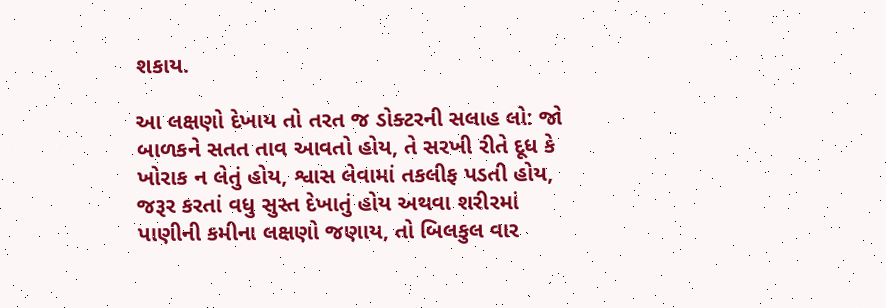શકાય.

આ લક્ષણો દેખાય તો તરત જ ડોક્ટરની સલાહ લો: જો બાળકને સતત તાવ આવતો હોય, તે સરખી રીતે દૂધ કે ખોરાક ન લેતું હોય, શ્વાસ લેવામાં તકલીફ પડતી હોય, જરૂર કરતાં વધુ સુસ્ત દેખાતું હોય અથવા શરીરમાં પાણીની કમીના લક્ષણો જણાય, તો બિલકુલ વાર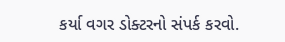કર્યા વગર ડોક્ટરનો સંપર્ક કરવો.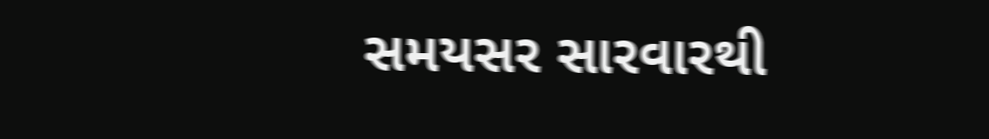સમયસર સારવારથી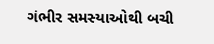ગંભીર સમસ્યાઓથી બચી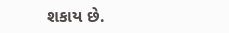શકાય છે.